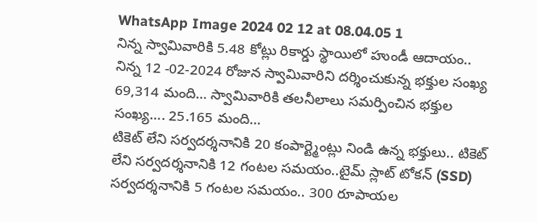WhatsApp Image 2024 02 12 at 08.04.05 1
నిన్న స్వామివారికి 5.48 కోట్లు రికార్డు స్థాయిలో హుండీ ఆదాయం.. నిన్న 12 -02-2024 రోజున స్వామివారిని దర్శించుకున్న భక్తుల సంఖ్య 69,314 మంది… స్వామివారికి తలనీలాలు సమర్పించిన భక్తుల సంఖ్య…. 25.165 మంది…
టికెట్ లేని సర్వదర్శనానికి 20 కంపార్ట్మెంట్లు నిండి ఉన్న భక్తులు.. టికెట్ లేని సర్వదర్శనానికి 12 గంటల సమయం..టైమ్ స్లాట్ టోకన్ (SSD) సర్వదర్శనానికి 5 గంటల సమయం.. 300 రూపాయల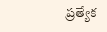ప్రత్యేక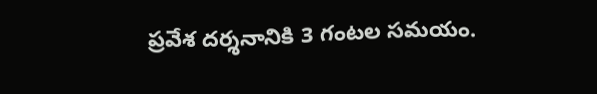ప్రవేశ దర్శనానికి 3 గంటల సమయం.